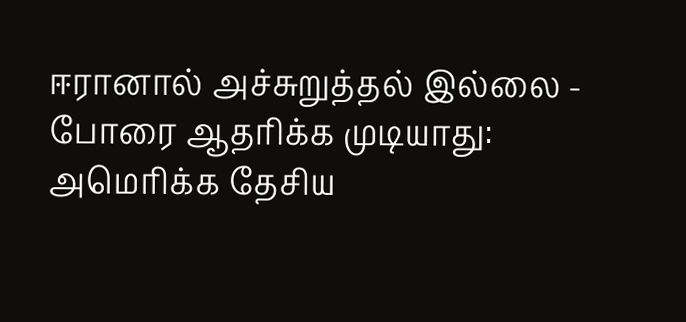ஈரானால் அச்சுறுத்தல் இல்லை - போரை ஆதரிக்க முடியாது: அமெரிக்க தேசிய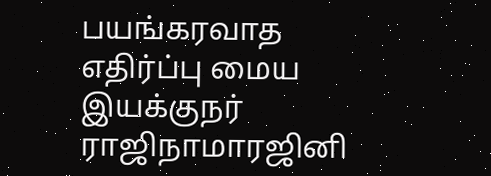பயங்கரவாத எதிர்ப்பு மைய இயக்குநர் ராஜிநாமாரஜினி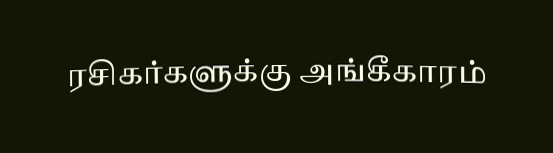ரசிகர்களுக்கு அங்கீகாரம்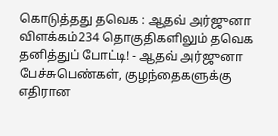கொடுத்தது தவெக : ஆதவ் அர்ஜுனா விளக்கம்234 தொகுதிகளிலும் தவெக தனித்துப் போட்டி! - ஆதவ் அர்ஜுனா பேச்சுபெண்கள், குழந்தைகளுக்கு எதிரான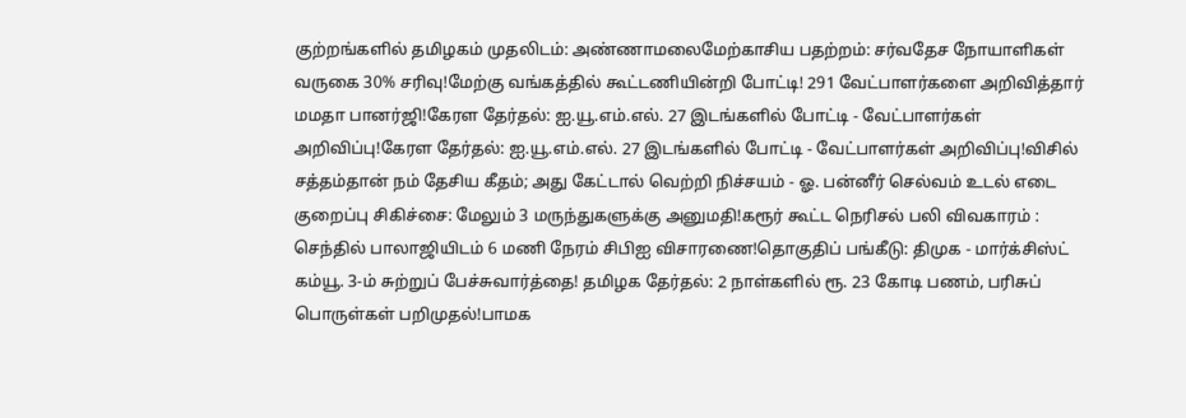குற்றங்களில் தமிழகம் முதலிடம்: அண்ணாமலைமேற்காசிய பதற்றம்: சர்வதேச நோயாளிகள் வருகை 30% சரிவு!மேற்கு வங்கத்தில் கூட்டணியின்றி போட்டி! 291 வேட்பாளர்களை அறிவித்தார் மமதா பானர்ஜி!கேரள தேர்தல்: ஐ.யூ.எம்.எல். 27 இடங்களில் போட்டி - வேட்பாளர்கள் அறிவிப்பு!கேரள தேர்தல்: ஐ.யூ.எம்.எல். 27 இடங்களில் போட்டி - வேட்பாளர்கள் அறிவிப்பு!விசில் சத்தம்தான் நம் தேசிய கீதம்; அது கேட்டால் வெற்றி நிச்சயம் - ஓ. பன்னீர் செல்வம் உடல் எடை குறைப்பு சிகிச்சை: மேலும் 3 மருந்துகளுக்கு அனுமதி!கரூர் கூட்ட நெரிசல் பலி விவகாரம் : செந்தில் பாலாஜியிடம் 6 மணி நேரம் சிபிஐ விசாரணை!தொகுதிப் பங்கீடு: திமுக - மார்க்சிஸ்ட் கம்யூ. 3-ம் சுற்றுப் பேச்சுவார்த்தை! தமிழக தேர்தல்: 2 நாள்களில் ரூ. 23 கோடி பணம், பரிசுப் பொருள்கள் பறிமுதல்!பாமக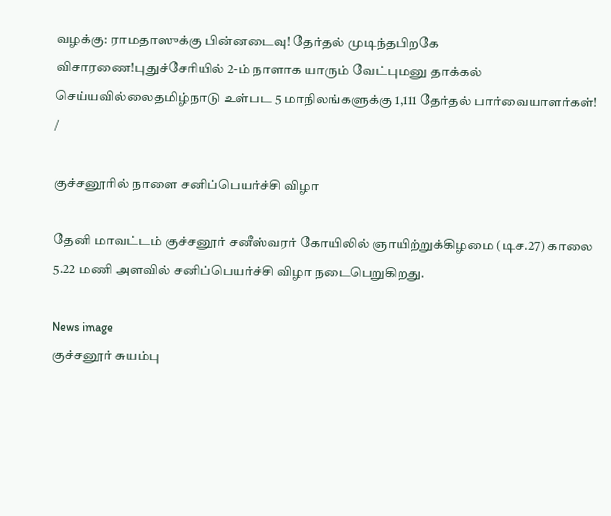வழக்கு: ராமதாஸுக்கு பின்னடைவு! தேர்தல் முடிந்தபிறகே விசாரணை!புதுச்சேரியில் 2-ம் நாளாக யாரும் வேட்புமனு தாக்கல் செய்யவில்லைதமிழ்நாடு உள்பட 5 மாநிலங்களுக்கு 1,111 தேர்தல் பார்வையாளர்கள்!
/

குச்சனூரில் நாளை சனிப்பெயர்ச்சி விழா

தேனி மாவட்டம் குச்சனூர் சனீஸ்வரர் கோயிலில் ஞாயிற்றுக்கிழமை (டிச.27) காலை 5.22 மணி அளவில் சனிப்பெயர்ச்சி விழா நடைபெறுகிறது.

News image
குச்சனூர் சுயம்பு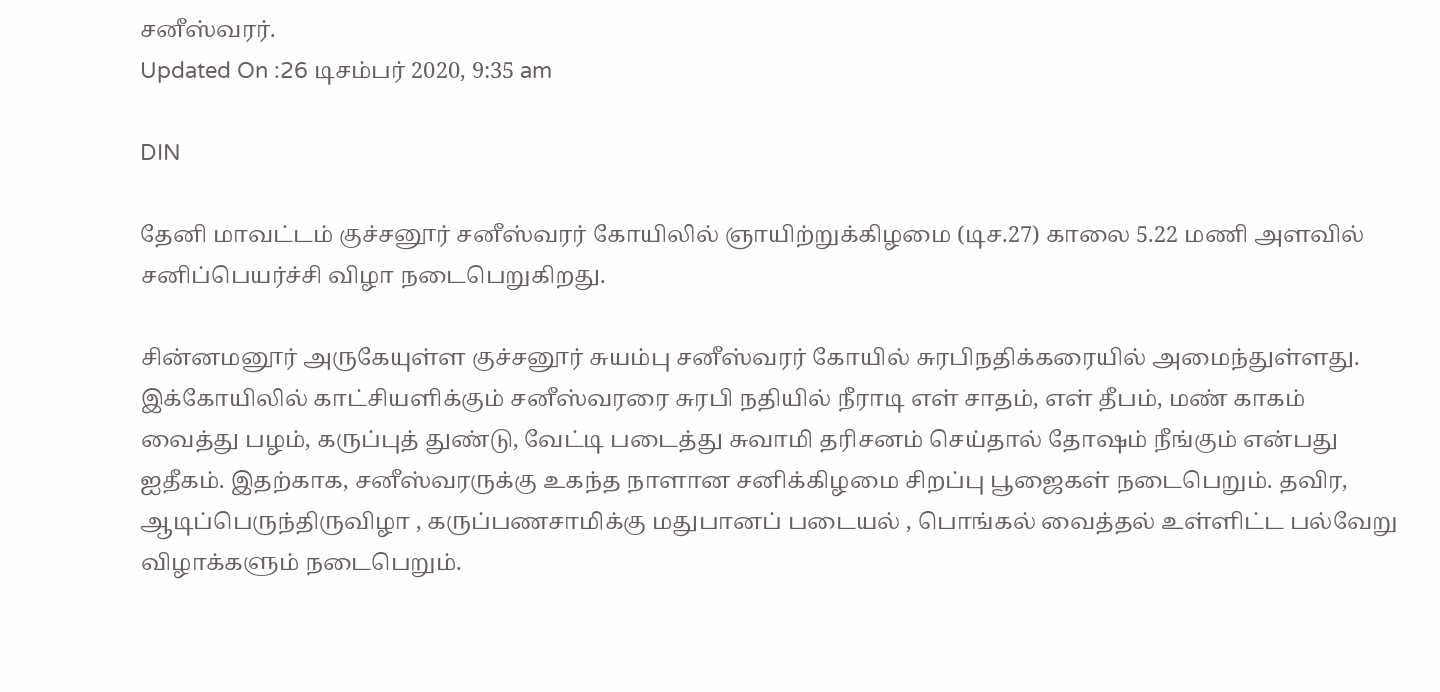சனீஸ்வரர்.
Updated On :26 டிசம்பர் 2020, 9:35 am

DIN

தேனி மாவட்டம் குச்சனூர் சனீஸ்வரர் கோயிலில் ஞாயிற்றுக்கிழமை (டிச.27) காலை 5.22 மணி அளவில் சனிப்பெயர்ச்சி விழா நடைபெறுகிறது.

சின்னமனூர் அருகேயுள்ள குச்சனூர் சுயம்பு சனீஸ்வரர் கோயில் சுரபிநதிக்கரையில் அமைந்துள்ளது. இக்கோயிலில் காட்சியளிக்கும் சனீஸ்வரரை சுரபி நதியில் நீராடி எள் சாதம், எள் தீபம், மண் காகம் வைத்து பழம், கருப்புத் துண்டு, வேட்டி படைத்து சுவாமி தரிசனம் செய்தால் தோஷம் நீங்கும் என்பது ஐதீகம். இதற்காக, சனீஸ்வரருக்கு உகந்த நாளான சனிக்கிழமை சிறப்பு பூஜைகள் நடைபெறும். தவிர, ஆடிப்பெருந்திருவிழா , கருப்பணசாமிக்கு மதுபானப் படையல் , பொங்கல் வைத்தல் உள்ளிட்ட பல்வேறு விழாக்களும் நடைபெறும்.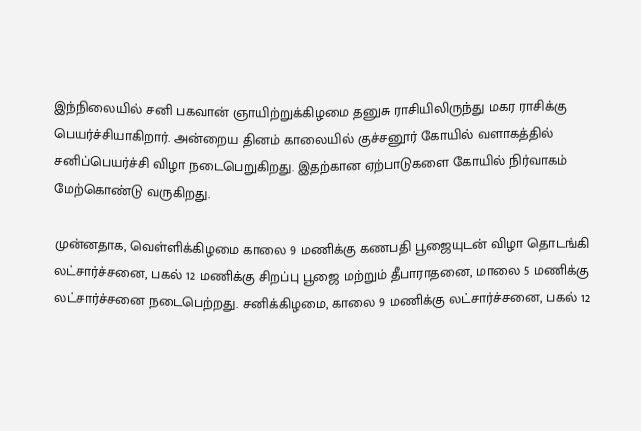இந்நிலையில் சனி பகவான் ஞாயிற்றுக்கிழமை தனுசு ராசியிலிருந்து மகர ராசிக்கு பெயர்ச்சியாகிறார். அன்றைய தினம் காலையில் குச்சனூர் கோயில் வளாகத்தில் சனிப்பெயர்ச்சி விழா நடைபெறுகிறது. இதற்கான ஏற்பாடுகளை கோயில் நிர்வாகம் மேற்கொண்டு வருகிறது.

முன்னதாக, வெள்ளிக்கிழமை காலை 9 மணிக்கு கணபதி பூஜையுடன் விழா தொடங்கி லட்சார்ச்சனை, பகல் 12 மணிக்கு சிறப்பு பூஜை மற்றும் தீபாராதனை, மாலை 5 மணிக்கு லட்சார்ச்சனை நடைபெற்றது. சனிக்கிழமை, காலை 9 மணிக்கு லட்சார்ச்சனை, பகல் 12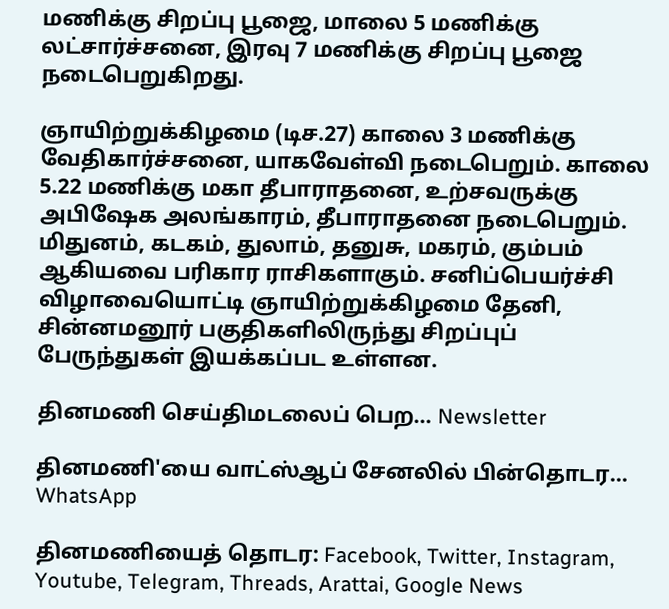மணிக்கு சிறப்பு பூஜை, மாலை 5 மணிக்கு லட்சார்ச்சனை, இரவு 7 மணிக்கு சிறப்பு பூஜை நடைபெறுகிறது.

ஞாயிற்றுக்கிழமை (டிச.27) காலை 3 மணிக்கு வேதிகார்ச்சனை, யாகவேள்வி நடைபெறும். காலை 5.22 மணிக்கு மகா தீபாராதனை, உற்சவருக்கு அபிஷேக அலங்காரம், தீபாராதனை நடைபெறும். மிதுனம், கடகம், துலாம், தனுசு, மகரம், கும்பம் ஆகியவை பரிகார ராசிகளாகும். சனிப்பெயர்ச்சி விழாவையொட்டி ஞாயிற்றுக்கிழமை தேனி, சின்னமனூர் பகுதிகளிலிருந்து சிறப்புப் பேருந்துகள் இயக்கப்பட உள்ளன.

தினமணி செய்திமடலைப் பெற... Newsletter

தினமணி'யை வாட்ஸ்ஆப் சேனலில் பின்தொடர... WhatsApp

தினமணியைத் தொடர: Facebook, Twitter, Instagram, Youtube, Telegram, Threads, Arattai, Google News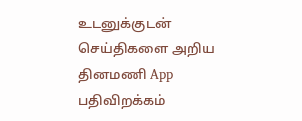உடனுக்குடன் செய்திகளை அறிய தினமணி App பதிவிறக்கம்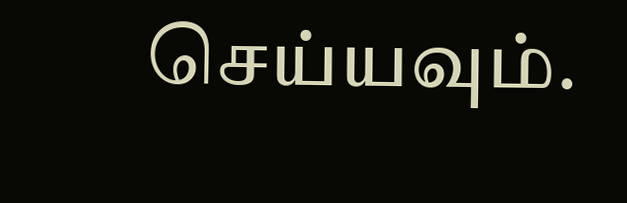செய்யவும்.